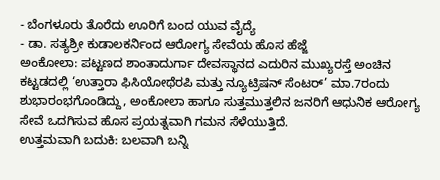- ಬೆಂಗಳೂರು ತೊರೆದು ಊರಿಗೆ ಬಂದ ಯುವ ವೈದ್ಯೆ
- ಡಾ. ಸತ್ಯಶ್ರೀ ಕುಡಾಲಕರ್ನಿಂದ ಆರೋಗ್ಯ ಸೇವೆಯ ಹೊಸ ಹೆಜ್ಜೆ
ಅಂಕೋಲಾ: ಪಟ್ಟಣದ ಶಾಂತಾದುರ್ಗಾ ದೇವಸ್ಥಾನದ ಎದುರಿನ ಮುಖ್ಯರಸ್ತೆ ಅಂಚಿನ ಕಟ್ಟಡದಲ್ಲಿ ‘ಉತ್ತಾರಾ ಫಿಸಿಯೋಥೆರಪಿ ಮತ್ತು ನ್ಯೂಟ್ರಿಷನ್ ಸೆಂಟರ್’ ಮಾ.7ರಂದು ಶುಭಾರಂಭಗೊಂಡಿದ್ದು, ಅಂಕೋಲಾ ಹಾಗೂ ಸುತ್ತಮುತ್ತಲಿನ ಜನರಿಗೆ ಆಧುನಿಕ ಆರೋಗ್ಯ ಸೇವೆ ಒದಗಿಸುವ ಹೊಸ ಪ್ರಯತ್ನವಾಗಿ ಗಮನ ಸೆಳೆಯುತ್ತಿದೆ.
ಉತ್ತಮವಾಗಿ ಬದುಕಿ: ಬಲವಾಗಿ ಬನ್ನಿ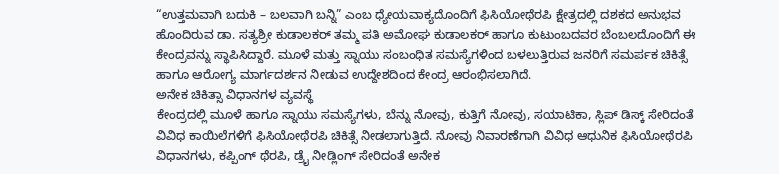“ಉತ್ತಮವಾಗಿ ಬದುಕಿ – ಬಲವಾಗಿ ಬನ್ನಿ” ಎಂಬ ಧ್ಯೇಯವಾಕ್ಯದೊಂದಿಗೆ ಫಿಸಿಯೋಥೆರಪಿ ಕ್ಷೇತ್ರದಲ್ಲಿ ದಶಕದ ಅನುಭವ ಹೊಂದಿರುವ ಡಾ. ಸತ್ಯಶ್ರೀ ಕುಡಾಲಕರ್ ತಮ್ಮ ಪತಿ ಅಮೋಘ ಕುಡಾಲಕರ್ ಹಾಗೂ ಕುಟುಂಬದವರ ಬೆಂಬಲದೊಂದಿಗೆ ಈ ಕೇಂದ್ರವನ್ನು ಸ್ಥಾಪಿಸಿದ್ದಾರೆ. ಮೂಳೆ ಮತ್ತು ಸ್ನಾಯು ಸಂಬಂಧಿತ ಸಮಸ್ಯೆಗಳಿಂದ ಬಳಲುತ್ತಿರುವ ಜನರಿಗೆ ಸಮರ್ಪಕ ಚಿಕಿತ್ಸೆ ಹಾಗೂ ಆರೋಗ್ಯ ಮಾರ್ಗದರ್ಶನ ನೀಡುವ ಉದ್ದೇಶದಿಂದ ಕೇಂದ್ರ ಆರಂಭಿಸಲಾಗಿದೆ.
ಅನೇಕ ಚಿಕಿತ್ಸಾ ವಿಧಾನಗಳ ವ್ಯವಸ್ಥೆ
ಕೇಂದ್ರದಲ್ಲಿ ಮೂಳೆ ಹಾಗೂ ಸ್ನಾಯು ಸಮಸ್ಯೆಗಳು, ಬೆನ್ನು ನೋವು, ಕುತ್ತಿಗೆ ನೋವು, ಸಯಾಟಿಕಾ, ಸ್ಲಿಪ್ ಡಿಸ್ಕ್ ಸೇರಿದಂತೆ ವಿವಿಧ ಕಾಯಿಲೆಗಳಿಗೆ ಫಿಸಿಯೋಥೆರಪಿ ಚಿಕಿತ್ಸೆ ನೀಡಲಾಗುತ್ತಿದೆ. ನೋವು ನಿವಾರಣೆಗಾಗಿ ವಿವಿಧ ಆಧುನಿಕ ಫಿಸಿಯೋಥೆರಪಿ ವಿಧಾನಗಳು, ಕಪ್ಪಿಂಗ್ ಥೆರಪಿ, ಡ್ರೈ ನೀಡ್ಲಿಂಗ್ ಸೇರಿದಂತೆ ಅನೇಕ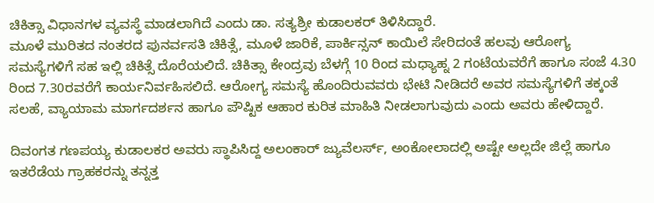ಚಿಕಿತ್ಸಾ ವಿಧಾನಗಳ ವ್ಯವಸ್ಥೆ ಮಾಡಲಾಗಿದೆ ಎಂದು ಡಾ. ಸತ್ಯಶ್ರೀ ಕುಡಾಲಕರ್ ತಿಳಿಸಿದ್ದಾರೆ.
ಮೂಳೆ ಮುರಿತದ ನಂತರದ ಪುನರ್ವಸತಿ ಚಿಕಿತ್ಸೆ, ಮೂಳೆ ಜಾರಿಕೆ, ಪಾರ್ಕಿನ್ಸನ್ ಕಾಯಿಲೆ ಸೇರಿದಂತೆ ಹಲವು ಆರೋಗ್ಯ ಸಮಸ್ಯೆಗಳಿಗೆ ಸಹ ಇಲ್ಲಿ ಚಿಕಿತ್ಸೆ ದೊರೆಯಲಿದೆ. ಚಿಕಿತ್ಸಾ ಕೇಂದ್ರವು ಬೆಳಗ್ಗೆ 10 ರಿಂದ ಮಧ್ಯಾಹ್ನ 2 ಗಂಟೆಯವರೆಗೆ ಹಾಗೂ ಸಂಜೆ 4.30 ರಿಂದ 7.30ರವರೆಗೆ ಕಾರ್ಯನಿರ್ವಹಿಸಲಿದೆ. ಆರೋಗ್ಯ ಸಮಸ್ಯೆ ಹೊಂದಿರುವವರು ಭೇಟಿ ನೀಡಿದರೆ ಅವರ ಸಮಸ್ಯೆಗಳಿಗೆ ತಕ್ಕಂತೆ ಸಲಹೆ, ವ್ಯಾಯಾಮ ಮಾರ್ಗದರ್ಶನ ಹಾಗೂ ಪೌಷ್ಟಿಕ ಆಹಾರ ಕುರಿತ ಮಾಹಿತಿ ನೀಡಲಾಗುವುದು ಎಂದು ಅವರು ಹೇಳಿದ್ದಾರೆ.

ದಿವಂಗತ ಗಣಪಯ್ಯ ಕುಡಾಲಕರ ಅವರು ಸ್ಥಾಪಿಸಿದ್ದ ಅಲಂಕಾರ್ ಜ್ಯುವೆಲರ್ಸ್, ಅಂಕೋಲಾದಲ್ಲಿ ಅಷ್ಟೇ ಅಲ್ಲದೇ ಜಿಲ್ಲೆ ಹಾಗೂ ಇತರೆಡೆಯ ಗ್ರಾಹಕರನ್ನು ತನ್ನತ್ತ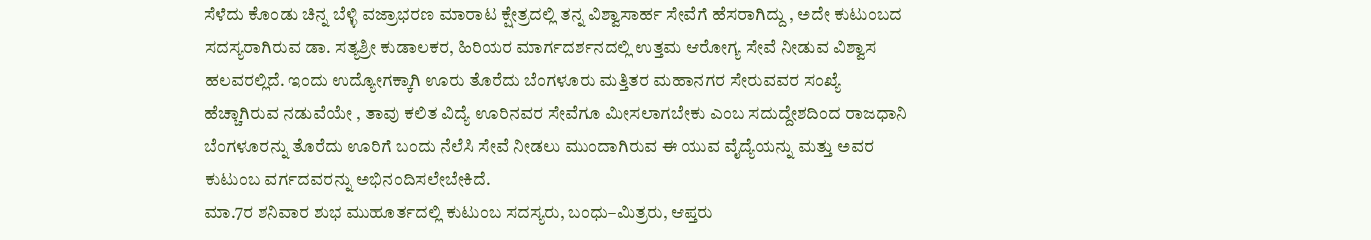ಸೆಳೆದು ಕೊಂಡು ಚಿನ್ನ ಬೆಳ್ಳಿ ವಜ್ರಾಭರಣ ಮಾರಾಟ ಕ್ಷೇತ್ರದಲ್ಲಿ ತನ್ನ ವಿಶ್ವಾಸಾರ್ಹ ಸೇವೆಗೆ ಹೆಸರಾಗಿದ್ದು , ಅದೇ ಕುಟುಂಬದ ಸದಸ್ಯರಾಗಿರುವ ಡಾ. ಸತ್ಯಶ್ರೀ ಕುಡಾಲಕರ, ಹಿರಿಯರ ಮಾರ್ಗದರ್ಶನದಲ್ಲಿ ಉತ್ತಮ ಆರೋಗ್ಯ ಸೇವೆ ನೀಡುವ ವಿಶ್ವಾಸ ಹಲವರಲ್ಲಿದೆ. ಇಂದು ಉದ್ಯೋಗಕ್ಕಾಗಿ ಊರು ತೊರೆದು ಬೆಂಗಳೂರು ಮತ್ತಿತರ ಮಹಾನಗರ ಸೇರುವವರ ಸಂಖ್ಯೆ ಹೆಚ್ಚಾಗಿರುವ ನಡುವೆಯೇ , ತಾವು ಕಲಿತ ವಿದ್ಯೆ ಊರಿನವರ ಸೇವೆಗೂ ಮೀಸಲಾಗಬೇಕು ಎಂಬ ಸದುದ್ದೇಶದಿಂದ ರಾಜಧಾನಿ ಬೆಂಗಳೂರನ್ನು ತೊರೆದು ಊರಿಗೆ ಬಂದು ನೆಲೆಸಿ ಸೇವೆ ನೀಡಲು ಮುಂದಾಗಿರುವ ಈ ಯುವ ವೈದ್ಯೆಯನ್ನು ಮತ್ತು ಅವರ ಕುಟುಂಬ ವರ್ಗದವರನ್ನು ಅಭಿನಂದಿಸಲೇಬೇಕಿದೆ.
ಮಾ.7ರ ಶನಿವಾರ ಶುಭ ಮುಹೂರ್ತದಲ್ಲಿ ಕುಟುಂಬ ಸದಸ್ಯರು, ಬಂಧು–ಮಿತ್ರರು, ಆಪ್ತರು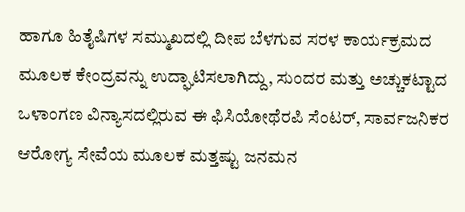ಹಾಗೂ ಹಿತೈಷಿಗಳ ಸಮ್ಮುಖದಲ್ಲಿ ದೀಪ ಬೆಳಗುವ ಸರಳ ಕಾರ್ಯಕ್ರಮದ ಮೂಲಕ ಕೇಂದ್ರವನ್ನು ಉದ್ಘಾಟಿಸಲಾಗಿದ್ದು, ಸುಂದರ ಮತ್ತು ಅಚ್ಚುಕಟ್ಟಾದ ಒಳಾಂಗಣ ವಿನ್ಯಾಸದಲ್ಲಿರುವ ಈ ಫಿಸಿಯೋಥೆರಪಿ ಸೆಂಟರ್, ಸಾರ್ವಜನಿಕರ ಆರೋಗ್ಯ ಸೇವೆಯ ಮೂಲಕ ಮತ್ತಷ್ಟು ಜನಮನ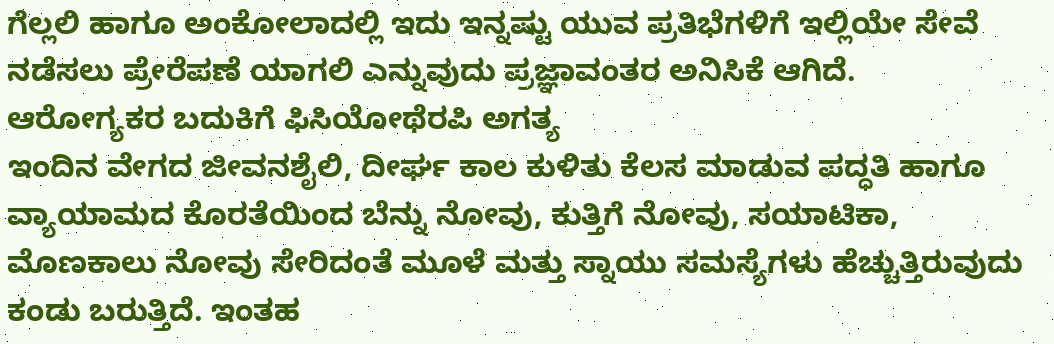ಗೆಲ್ಲಲಿ ಹಾಗೂ ಅಂಕೋಲಾದಲ್ಲಿ ಇದು ಇನ್ನಷ್ಟು ಯುವ ಪ್ರತಿಭೆಗಳಿಗೆ ಇಲ್ಲಿಯೇ ಸೇವೆ ನಡೆಸಲು ಪ್ರೇರೆಪಣೆ ಯಾಗಲಿ ಎನ್ನುವುದು ಪ್ರಜ್ಞಾವಂತರ ಅನಿಸಿಕೆ ಆಗಿದೆ.
ಆರೋಗ್ಯಕರ ಬದುಕಿಗೆ ಫಿಸಿಯೋಥೆರಪಿ ಅಗತ್ಯ
ಇಂದಿನ ವೇಗದ ಜೀವನಶೈಲಿ, ದೀರ್ಘ ಕಾಲ ಕುಳಿತು ಕೆಲಸ ಮಾಡುವ ಪದ್ಧತಿ ಹಾಗೂ ವ್ಯಾಯಾಮದ ಕೊರತೆಯಿಂದ ಬೆನ್ನು ನೋವು, ಕುತ್ತಿಗೆ ನೋವು, ಸಯಾಟಿಕಾ, ಮೊಣಕಾಲು ನೋವು ಸೇರಿದಂತೆ ಮೂಳೆ ಮತ್ತು ಸ್ನಾಯು ಸಮಸ್ಯೆಗಳು ಹೆಚ್ಚುತ್ತಿರುವುದು ಕಂಡು ಬರುತ್ತಿದೆ. ಇಂತಹ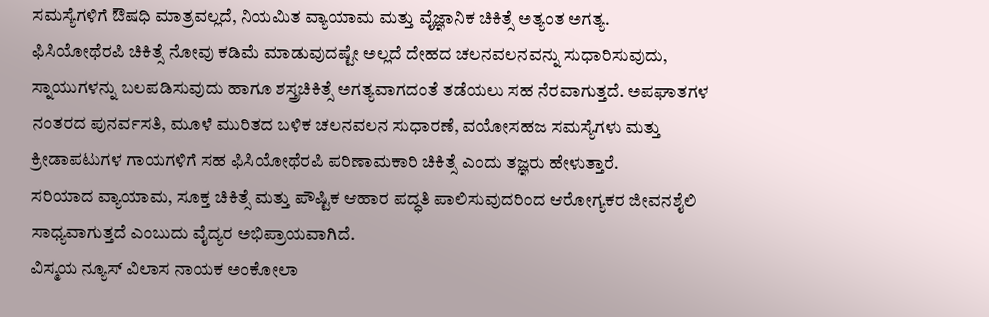ಸಮಸ್ಯೆಗಳಿಗೆ ಔಷಧಿ ಮಾತ್ರವಲ್ಲದೆ, ನಿಯಮಿತ ವ್ಯಾಯಾಮ ಮತ್ತು ವೈಜ್ಞಾನಿಕ ಚಿಕಿತ್ಸೆ ಅತ್ಯಂತ ಅಗತ್ಯ.
ಫಿಸಿಯೋಥೆರಪಿ ಚಿಕಿತ್ಸೆ ನೋವು ಕಡಿಮೆ ಮಾಡುವುದಷ್ಟೇ ಅಲ್ಲದೆ ದೇಹದ ಚಲನವಲನವನ್ನು ಸುಧಾರಿಸುವುದು, ಸ್ನಾಯುಗಳನ್ನು ಬಲಪಡಿಸುವುದು ಹಾಗೂ ಶಸ್ತ್ರಚಿಕಿತ್ಸೆ ಅಗತ್ಯವಾಗದಂತೆ ತಡೆಯಲು ಸಹ ನೆರವಾಗುತ್ತದೆ. ಅಪಘಾತಗಳ ನಂತರದ ಪುನರ್ವಸತಿ, ಮೂಳೆ ಮುರಿತದ ಬಳಿಕ ಚಲನವಲನ ಸುಧಾರಣೆ, ವಯೋಸಹಜ ಸಮಸ್ಯೆಗಳು ಮತ್ತು ಕ್ರೀಡಾಪಟುಗಳ ಗಾಯಗಳಿಗೆ ಸಹ ಫಿಸಿಯೋಥೆರಪಿ ಪರಿಣಾಮಕಾರಿ ಚಿಕಿತ್ಸೆ ಎಂದು ತಜ್ಞರು ಹೇಳುತ್ತಾರೆ.
ಸರಿಯಾದ ವ್ಯಾಯಾಮ, ಸೂಕ್ತ ಚಿಕಿತ್ಸೆ ಮತ್ತು ಪೌಷ್ಟಿಕ ಆಹಾರ ಪದ್ಧತಿ ಪಾಲಿಸುವುದರಿಂದ ಆರೋಗ್ಯಕರ ಜೀವನಶೈಲಿ ಸಾಧ್ಯವಾಗುತ್ತದೆ ಎಂಬುದು ವೈದ್ಯರ ಅಭಿಪ್ರಾಯವಾಗಿದೆ.
ವಿಸ್ಮಯ ನ್ಯೂಸ್ ವಿಲಾಸ ನಾಯಕ ಅಂಕೋಲಾ